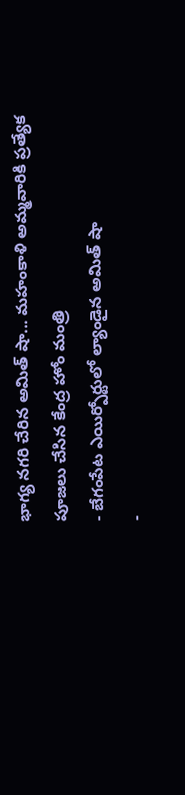భాగ్య నగరి చేరిన అమిత్ షా... మహంకాళి అమ్మవారికి ప్రత్యేక పూజలు చేసిన కేంద్ర హోం మంత్రి
- బేగంపేట ఎయిర్పోర్టులో ల్యాండైన అమిత్ షా
-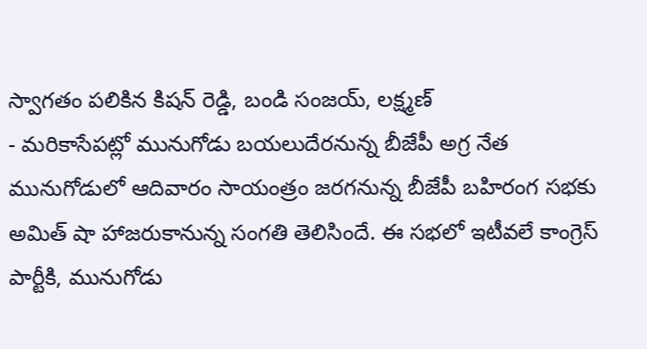స్వాగతం పలికిన కిషన్ రెడ్డి, బండి సంజయ్, లక్ష్మణ్
- మరికాసేపట్లో మునుగోడు బయలుదేరనున్న బీజేపీ అగ్ర నేత
మునుగోడులో ఆదివారం సాయంత్రం జరగనున్న బీజేపీ బహిరంగ సభకు అమిత్ షా హాజరుకానున్న సంగతి తెలిసిందే. ఈ సభలో ఇటీవలే కాంగ్రెస్ పార్టీకి, మునుగోడు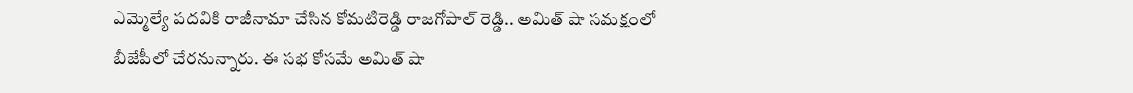ఎమ్మెల్యే పదవికి రాజీనామా చేసిన కోమటిరెడ్డి రాజగోపాల్ రెడ్డి.. అమిత్ షా సమక్షంలో బీజేపీలో చేరనున్నారు. ఈ సభ కోసమే అమిత్ షా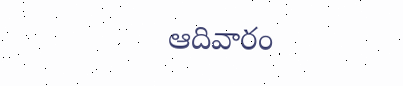ఆదివారం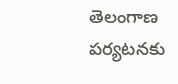తెలంగాణ పర్యటనకు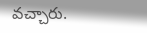వచ్చారు.